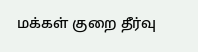மக்கள் குறை தீர்வு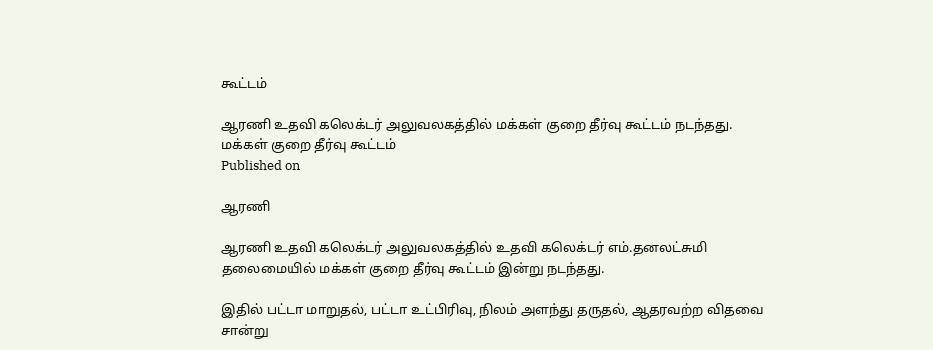கூட்டம்

ஆரணி உதவி கலெக்டர் அலுவலகத்தில் மக்கள் குறை தீர்வு கூட்டம் நடந்தது.
மக்கள் குறை தீர்வு கூட்டம்
Published on

ஆரணி

ஆரணி உதவி கலெக்டர் அலுவலகத்தில் உதவி கலெக்டர் எம்.தனலட்சுமி தலைமையில் மக்கள் குறை தீர்வு கூட்டம் இன்று நடந்தது.

இதில் பட்டா மாறுதல், பட்டா உட்பிரிவு, நிலம் அளந்து தருதல், ஆதரவற்ற விதவை சான்று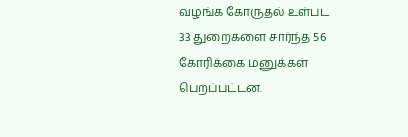வழங்க கோருதல் உள்பட 33 துறைகளை சார்ந்த 56 கோரிக்கை மனுக்கள் பெறப்பட்டன.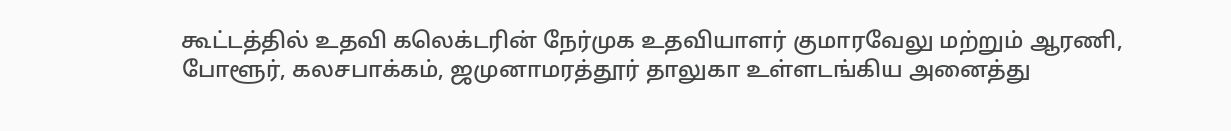கூட்டத்தில் உதவி கலெக்டரின் நேர்முக உதவியாளர் குமாரவேலு மற்றும் ஆரணி, போளூர், கலசபாக்கம், ஜமுனாமரத்தூர் தாலுகா உள்ளடங்கிய அனைத்து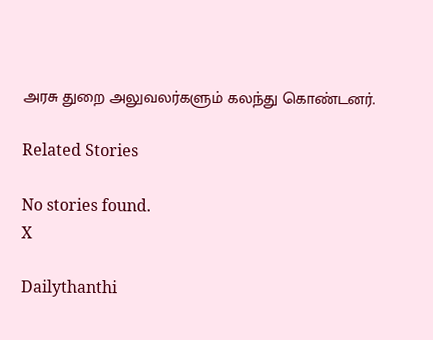அரசு துறை அலுவலர்களும் கலந்து கொண்டனர்.

Related Stories

No stories found.
X

Dailythanthi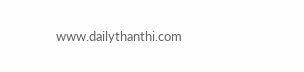www.dailythanthi.com